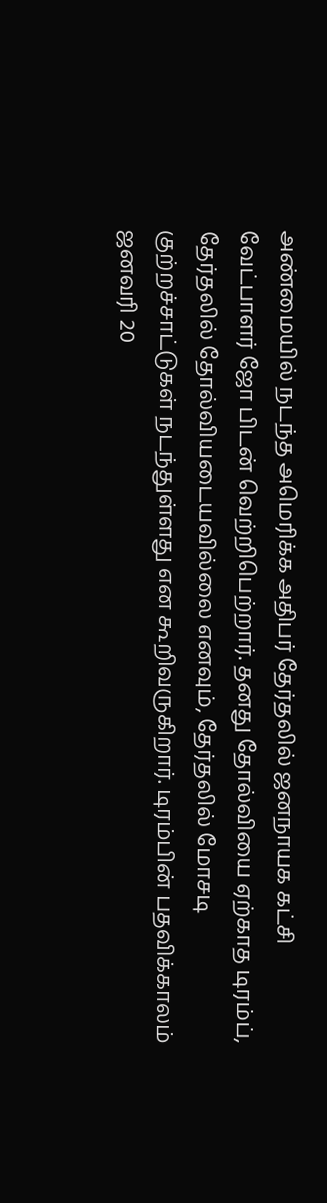அண்மையில் நடந்த அமெரிக்க அதிபர் தேர்தலில் ஜனநாயக கட்சி வேட்பாளர் ஜோ பிடன் வெற்றிபெற்றார். தனது தோல்வியை ஏற்காத டிரம்ப், தேர்தலில் தோல்வியடையவில்லை எனவும், தேர்தலில் மோசடி குற்றச்சாட்டுகள் நடந்துள்ளது என கூறிவருகிறார். டிரம்பின் பதவிக்காலம் ஜனவரி 20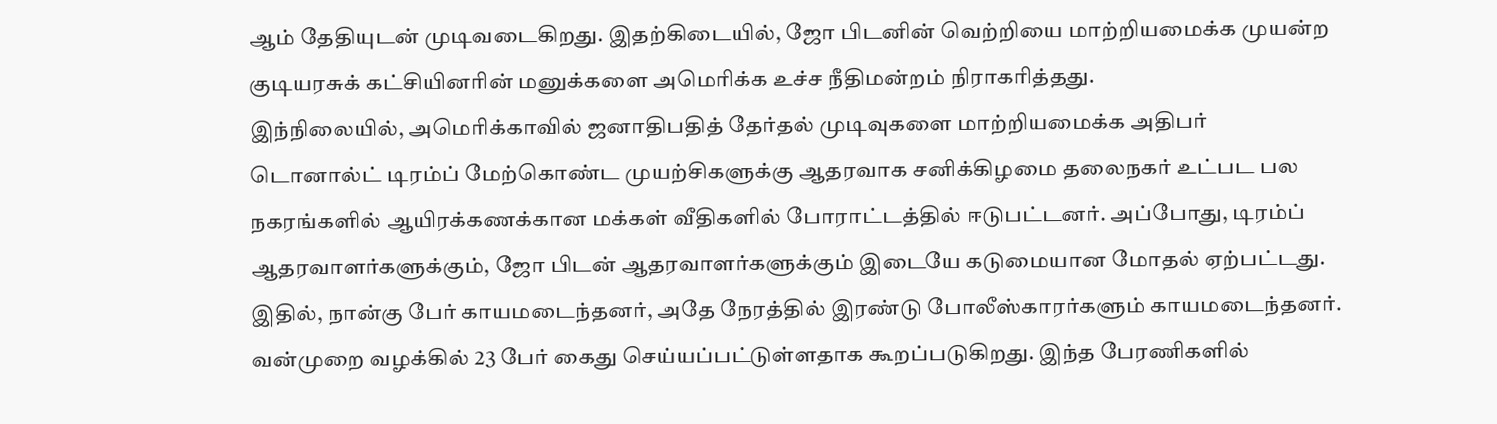ஆம் தேதியுடன் முடிவடைகிறது. இதற்கிடையில், ஜோ பிடனின் வெற்றியை மாற்றியமைக்க முயன்ற குடியரசுக் கட்சியினரின் மனுக்களை அமெரிக்க உச்ச நீதிமன்றம் நிராகரித்தது.
இந்நிலையில், அமெரிக்காவில் ஜனாதிபதித் தேர்தல் முடிவுகளை மாற்றியமைக்க அதிபர் டொனால்ட் டிரம்ப் மேற்கொண்ட முயற்சிகளுக்கு ஆதரவாக சனிக்கிழமை தலைநகர் உட்பட பல நகரங்களில் ஆயிரக்கணக்கான மக்கள் வீதிகளில் போராட்டத்தில் ஈடுபட்டனர். அப்போது, டிரம்ப் ஆதரவாளர்களுக்கும், ஜோ பிடன் ஆதரவாளர்களுக்கும் இடையே கடுமையான மோதல் ஏற்பட்டது.
இதில், நான்கு பேர் காயமடைந்தனர், அதே நேரத்தில் இரண்டு போலீஸ்காரர்களும் காயமடைந்தனர். வன்முறை வழக்கில் 23 பேர் கைது செய்யப்பட்டுள்ளதாக கூறப்படுகிறது. இந்த பேரணிகளில்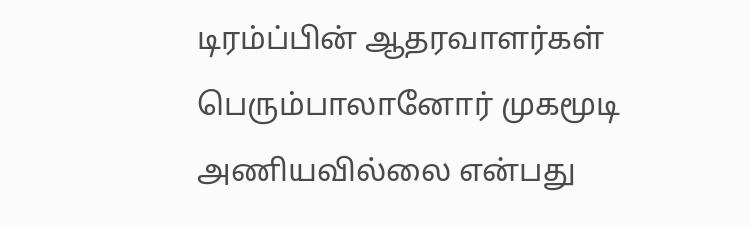டிரம்ப்பின் ஆதரவாளர்கள் பெரும்பாலானோர் முகமூடி அணியவில்லை என்பது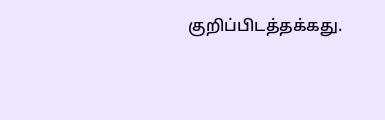குறிப்பிடத்தக்கது.